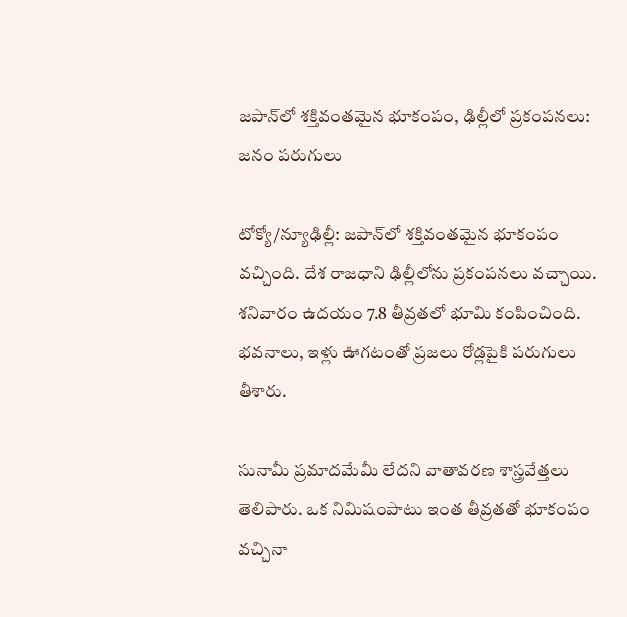జపాన్‌లో శక్తివంతమైన భూకంపం, ఢిల్లీలో ప్రకంపనలు: జనం పరుగులు

టోక్యో/న్యూఢిల్లీ: జపాన్‌లో శక్తివంతమైన భూకంపం వచ్చింది. దేశ రాజధాని ఢిల్లీలోను ప్రకంపనలు వచ్చాయి. శనివారం ఉదయం 7.8 తీవ్రతలో భూమి కంపించింది. భవనాలు, ఇళ్లు ఊగటంతో ప్రజలు రోడ్లపైకి పరుగులు తీశారు.

సునామీ ప్రమాదమేమీ లేదని వాతావరణ శాస్త్రవేత్తలు తెలిపారు. ఒక నిమిషంపాటు ఇంత తీవ్రతతో భూకంపం వచ్చినా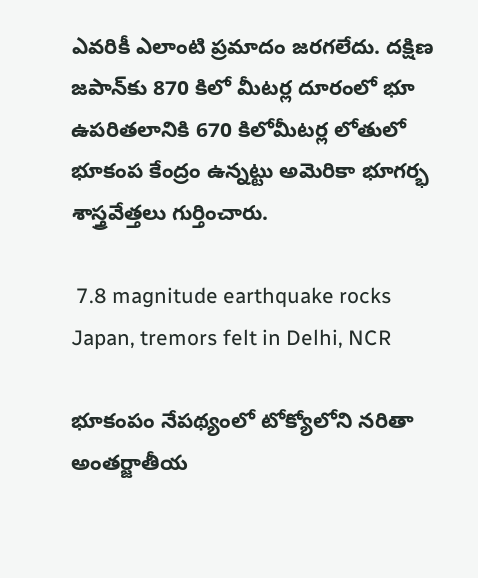ఎవరికీ ఎలాంటి ప్రమాదం జరగలేదు. దక్షిణ జపాన్‌కు 870 కిలో మీటర్ల దూరంలో భూ ఉపరితలానికి 670 కిలోమీటర్ల లోతులో భూకంప కేంద్రం ఉన్నట్టు అమెరికా భూగర్భ శాస్త్రవేత్తలు గుర్తించారు.

 7.8 magnitude earthquake rocks Japan, tremors felt in Delhi, NCR

భూకంపం నేపథ్యంలో టోక్యోలోని నరితా అంతర్జాతీయ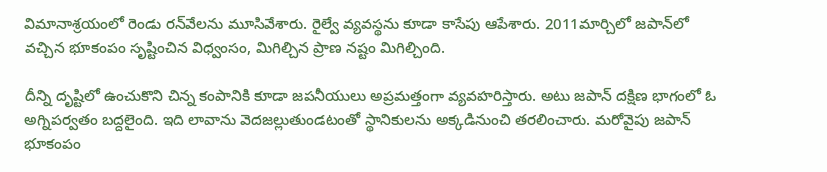విమానాశ్రయంలో రెండు రన్‌వేలను మూసివేశారు. రైల్వే వ్యవస్థను కూడా కాసేపు ఆపేశారు. 2011మార్చిలో జపాన్‌లో వచ్చిన భూకంపం సృష్టించిన విధ్వంసం, మిగిల్చిన ప్రాణ నష్టం మిగిల్చింది.

దీన్ని దృష్టిలో ఉంచుకొని చిన్న కంపానికి కూడా జపనీయులు అప్రమత్తంగా వ్యవహరిస్తారు. అటు జపాన్‌ దక్షిణ భాగంలో ఓ అగ్నిపర్వతం బద్దలైంది. ఇది లావాను వెదజల్లుతుండటంతో స్థానికులను అక్కడినుంచి తరలించారు. మరోవైపు జపాన్‌ భూకంపం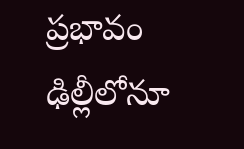ప్రభావం ఢిల్లీలోనూ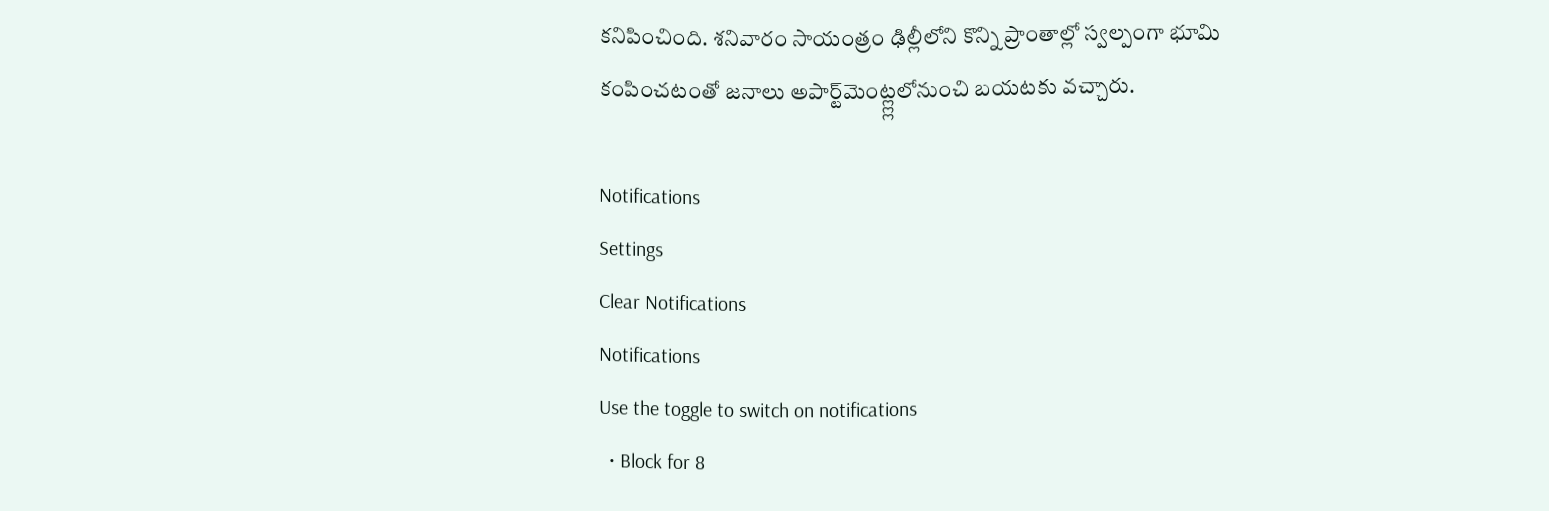కనిపించింది. శనివారం సాయంత్రం ఢిల్లీలోని కొన్ని ప్రాంతాల్లో స్వల్పంగా భూమి కంపించటంతో జనాలు అపార్ట్‌మెంట్ల్ల్లలోనుంచి బయటకు వచ్చారు.

Notifications
Settings
Clear Notifications
Notifications
Use the toggle to switch on notifications
  • Block for 8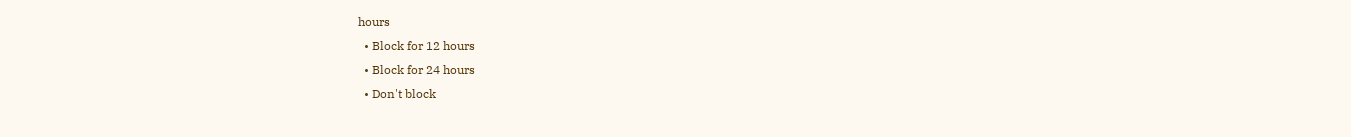hours
  • Block for 12 hours
  • Block for 24 hours
  • Don't block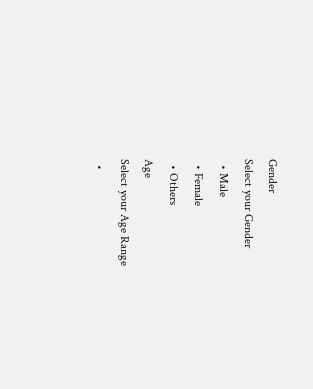Gender
Select your Gender
  • Male
  • Female
  • Others
Age
Select your Age Range
  •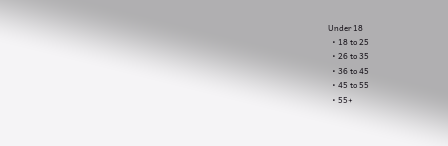Under 18
  • 18 to 25
  • 26 to 35
  • 36 to 45
  • 45 to 55
  • 55+